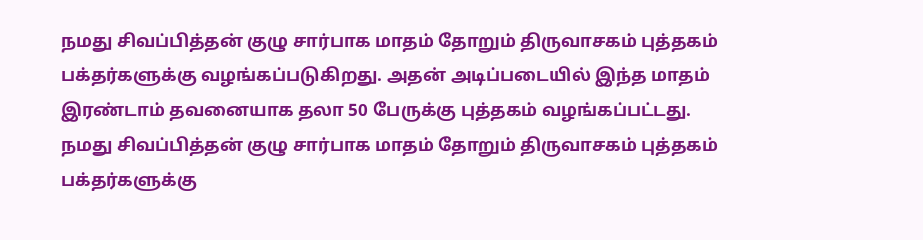நமது சிவப்பித்தன் குழு சார்பாக மாதம் தோறும் திருவாசகம் புத்தகம் பக்தர்களுக்கு வழங்கப்படுகிறது. அதன் அடிப்படையில் இந்த மாதம் இரண்டாம் தவனையாக தலா 50 பேருக்கு புத்தகம் வழங்கப்பட்டது.
நமது சிவப்பித்தன் குழு சார்பாக மாதம் தோறும் திருவாசகம் புத்தகம் பக்தர்களுக்கு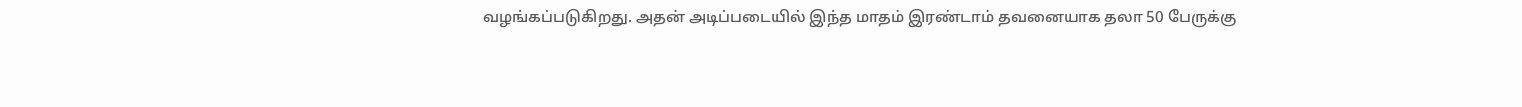வழங்கப்படுகிறது. அதன் அடிப்படையில் இந்த மாதம் இரண்டாம் தவனையாக தலா 50 பேருக்கு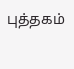புத்தகம்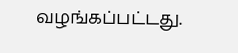வழங்கப்பட்டது.